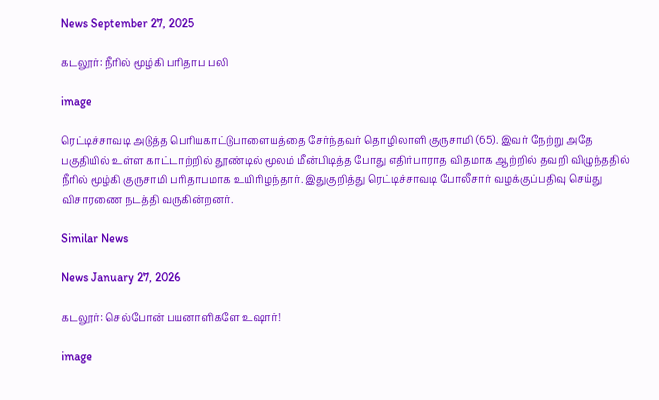News September 27, 2025

கடலூர்: நீரில் மூழ்கி பரிதாப பலி

image

ரெட்டிச்சாவடி அடுத்த பெரியகாட்டுபாளையத்தை சேர்ந்தவர் தொழிலாளி குருசாமி (65). இவர் நேற்று அதே பகுதியில் உள்ள காட்டாற்றில் தூண்டில் மூலம் மீன்பிடித்த போது எதிர்பாராத விதமாக ஆற்றில் தவறி விழுந்ததில் நீரில் மூழ்கி குருசாமி பரிதாபமாக உயிரிழந்தார். இதுகுறித்து ரெட்டிச்சாவடி போலீசார் வழக்குப்பதிவு செய்து விசாரணை நடத்தி வருகின்றனர்.

Similar News

News January 27, 2026

கடலூர்: செல்போன் பயனாளிகளே உஷார்!

image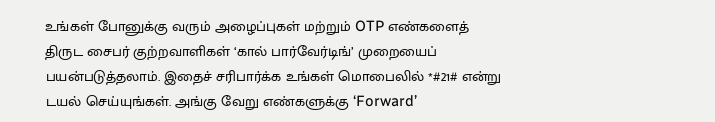உங்கள் போனுக்கு வரும் அழைப்புகள் மற்றும் OTP எண்களைத் திருட சைபர் குற்றவாளிகள் ‘கால் பார்வேர்டிங்’ முறையைப் பயன்படுத்தலாம். இதைச் சரிபார்க்க உங்கள் மொபைலில் *#21# என்று டயல் செய்யுங்கள். அங்கு வேறு எண்களுக்கு ‘Forward’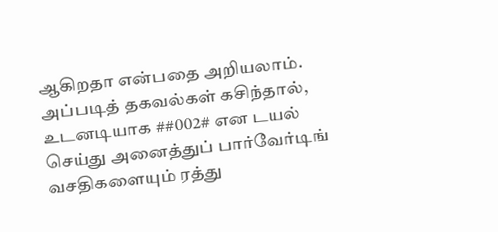ஆகிறதா என்பதை அறியலாம். அப்படித் தகவல்கள் கசிந்தால், உடனடியாக ##002# என டயல் செய்து அனைத்துப் பார்வேர்டிங் வசதிகளையும் ரத்து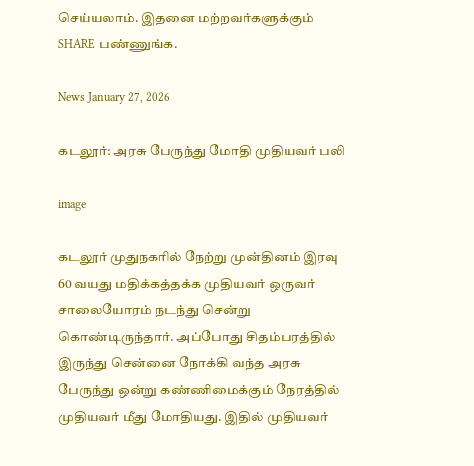செய்யலாம். இதனை மற்றவர்களுக்கும் SHARE பண்ணுங்க.

News January 27, 2026

கடலூர்: அரசு பேருந்து மோதி முதியவர் பலி

image

கடலூர் முதுநகரில் நேற்று முன்தினம் இரவு 60 வயது மதிக்கத்தக்க முதியவர் ஒருவர் சாலையோரம் நடந்து சென்று கொண்டிருந்தார். அப்போது சிதம்பரத்தில் இருந்து சென்னை நோக்கி வந்த அரசு பேருந்து ஒன்று கண்ணிமைக்கும் நேரத்தில் முதியவர் மீது மோதியது. இதில் முதியவர்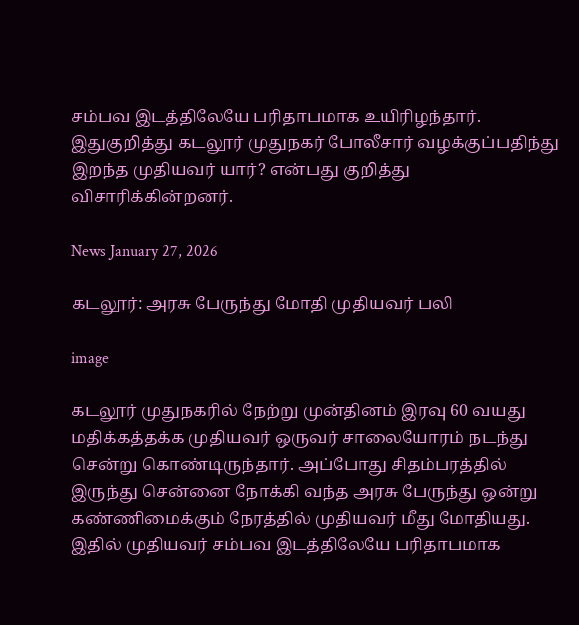சம்பவ இடத்திலேயே பரிதாபமாக உயிரிழந்தார். இதுகுறித்து கடலூர் முதுநகர் போலீசார் வழக்குப்பதிந்து இறந்த முதியவர் யார்? என்பது குறித்து விசாரிக்கின்றனர்.

News January 27, 2026

கடலூர்: அரசு பேருந்து மோதி முதியவர் பலி

image

கடலூர் முதுநகரில் நேற்று முன்தினம் இரவு 60 வயது மதிக்கத்தக்க முதியவர் ஒருவர் சாலையோரம் நடந்து சென்று கொண்டிருந்தார். அப்போது சிதம்பரத்தில் இருந்து சென்னை நோக்கி வந்த அரசு பேருந்து ஒன்று கண்ணிமைக்கும் நேரத்தில் முதியவர் மீது மோதியது. இதில் முதியவர் சம்பவ இடத்திலேயே பரிதாபமாக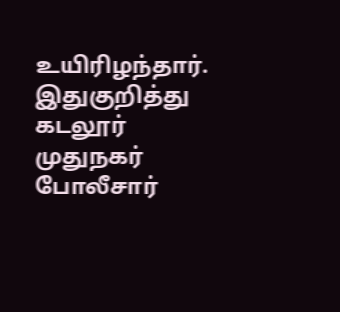உயிரிழந்தார். இதுகுறித்து கடலூர் முதுநகர் போலீசார்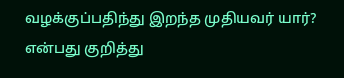வழக்குப்பதிந்து இறந்த முதியவர் யார்? என்பது குறித்து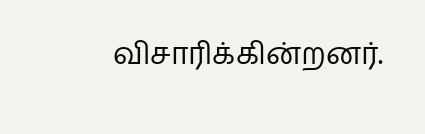விசாரிக்கின்றனர்.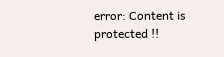error: Content is protected !!